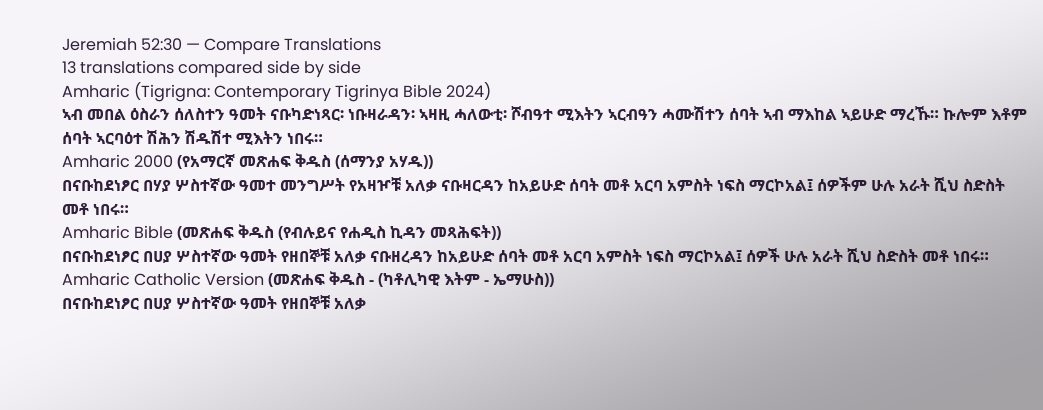Jeremiah 52:30 — Compare Translations
13 translations compared side by side
Amharic (Tigrigna: Contemporary Tigrinya Bible 2024)
ኣብ መበል ዕስራን ሰለስተን ዓመት ናቡካድነጻር፡ ነቡዛራዳን፡ ኣዛዚ ሓለውቲ፡ ሾብዓተ ሚእትን ኣርብዓን ሓሙሽተን ሰባት ኣብ ማእከል ኣይሁድ ማረኹ። ኩሎም እቶም ሰባት ኣርባዕተ ሽሕን ሽዱሽተ ሚእትን ነበሩ።
Amharic 2000 (የአማርኛ መጽሐፍ ቅዱስ (ሰማንያ አሃዱ))
በናቡከደነፆር በሃያ ሦስተኛው ዓመተ መንግሥት የአዛዦቹ አለቃ ናቡዛርዳን ከአይሁድ ሰባት መቶ አርባ አምስት ነፍስ ማርኮአል፤ ሰዎችም ሁሉ አራት ሺህ ስድስት መቶ ነበሩ።
Amharic Bible (መጽሐፍ ቅዱስ (የብሉይና የሐዲስ ኪዳን መጻሕፍት))
በናቡከደነፆር በሀያ ሦስተኛው ዓመት የዘበኞቹ አለቃ ናቡዘረዳን ከአይሁድ ሰባት መቶ አርባ አምስት ነፍስ ማርኮአል፤ ሰዎች ሁሉ አራት ሺህ ስድስት መቶ ነበሩ።
Amharic Catholic Version (መጽሐፍ ቅዱስ - (ካቶሊካዊ እትም - ኤማሁስ))
በናቡከደነፆር በሀያ ሦስተኛው ዓመት የዘበኞቹ አለቃ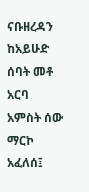ናቡዘረዳን ከአይሁድ ሰባት መቶ አርባ አምስት ሰው ማርኮ አፈለሰ፤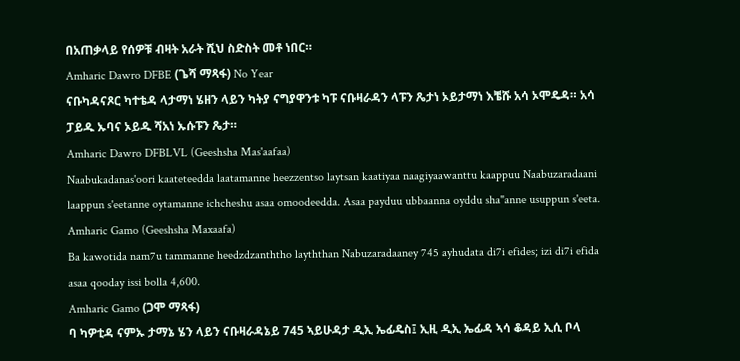በአጠቃላይ የሰዎቹ ብዛት አራት ሺህ ስድስት መቶ ነበር።
Amharic Dawro DFBE (ጌሻ ማጻፋ) No Year
ናቡካዳናጾር ካተቴዳ ላታማነ ሄዘን ላይን ካትያ ናግያዋንቱ ካፑ ናቡዛራዳን ላፑን ጼታነ ኦይታማነ እቼሹ አሳ ኦሞዴዳ። አሳ ፓይዱ ኡባና ኦይዱ ሻአነ ኡሱፑን ጼታ።
Amharic Dawro DFBLVL (Geeshsha Mas'aafaa)
Naabukadanas'oori kaateteedda laatamanne heezzentso laytsan kaatiyaa naagiyaawanttu kaappuu Naabuzaradaani laappun s'eetanne oytamanne ichcheshu asaa omoodeedda. Asaa payduu ubbaanna oyddu sha"anne usuppun s'eeta.
Amharic Gamo (Geeshsha Maxaafa)
Ba kawotida nam7u tammanne heedzdzanththo layththan Nabuzaradaaney 745 ayhudata di7i efides; izi di7i efida asaa qooday issi bolla 4,600.
Amharic Gamo (ጋሞ ማጻፋ)
ባ ካዎቲዳ ናምኡ ታማኔ ሄን ላይን ናቡዛራዳኔይ 745 ኣይሁዳታ ዲኢ ኤፊዴስ፤ ኢዚ ዲኢ ኤፊዳ ኣሳ ቆዳይ ኢሲ ቦላ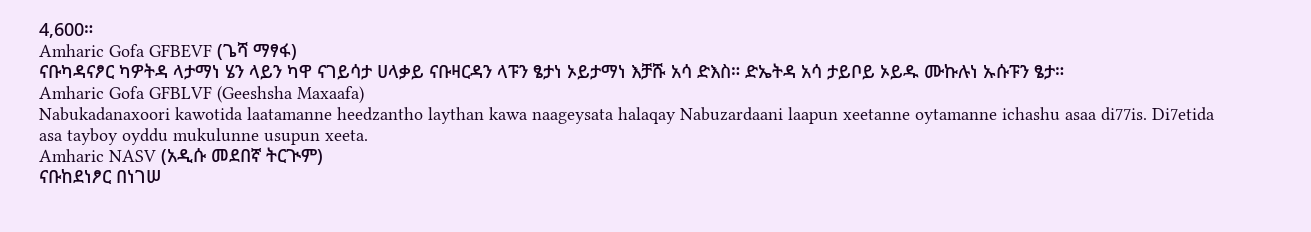4,600።
Amharic Gofa GFBEVF (ጌሻ ማፃፋ)
ናቡካዳናፆር ካዎትዳ ላታማነ ሄን ላይን ካዋ ናገይሳታ ሀላቃይ ናቡዛርዳን ላፑን ፄታነ ኦይታማነ እቻሹ አሳ ድእስ። ድኤትዳ አሳ ታይቦይ ኦይዱ ሙኩሉነ ኡሱፑን ፄታ።
Amharic Gofa GFBLVF (Geeshsha Maxaafa)
Nabukadanaxoori kawotida laatamanne heedzantho laythan kawa naageysata halaqay Nabuzardaani laapun xeetanne oytamanne ichashu asaa di77is. Di7etida asa tayboy oyddu mukulunne usupun xeeta.
Amharic NASV (አዲሱ መደበኛ ትርጒም)
ናቡከደነፆር በነገሠ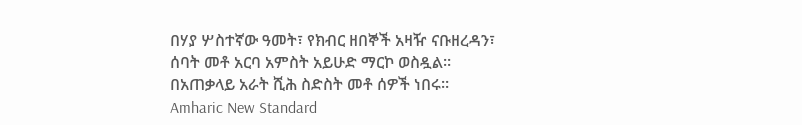በሃያ ሦስተኛው ዓመት፣ የክብር ዘበኞች አዛዥ ናቡዘረዳን፣ ሰባት መቶ አርባ አምስት አይሁድ ማርኮ ወስዷል። በአጠቃላይ አራት ሺሕ ስድስት መቶ ሰዎች ነበሩ።
Amharic New Standard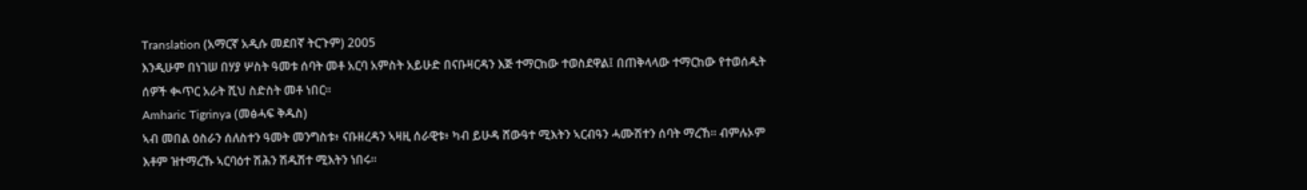Translation (አማርኛ አዲሱ መደበኛ ትርጉም) 2005
እንዲሁም በነገሠ በሃያ ሦስት ዓመቱ ሰባት መቶ አርባ አምስት አይሁድ በናቡዛርዳን እጅ ተማርከው ተወስደዋል፤ በጠቅላላው ተማርከው የተወሰዱት ሰዎች ቊጥር አራት ሺህ ስድስት መቶ ነበር።
Amharic Tigrinya (መፅሓፍ ቅዱስ)
ኣብ መበል ዕስራን ሰለስተን ዓመት መንግስቱ፥ ናቡዘረዳን ኣዛዚ ሰራዊቱ፥ ካብ ይሁዳ ሸውዓተ ሚእትን ኣርብዓን ሓሙሽተን ሰባት ማረኸ። ብምሉኦም እቶም ዝተማረኹ ኣርባዕተ ሽሕን ሽዱሽተ ሚእትን ነበሩ።